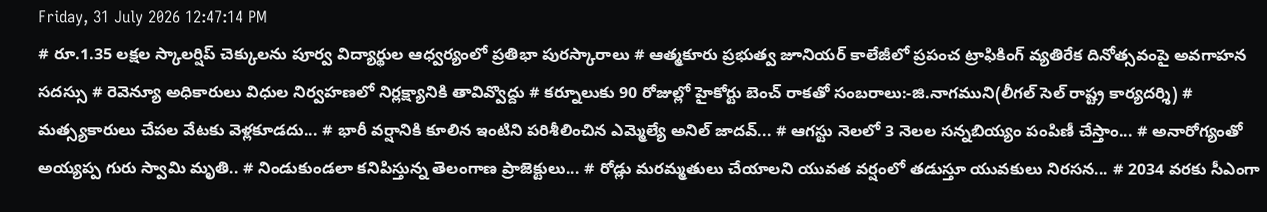Friday, 31 July 2026 12:47:14 PM
# రూ.1.35 లక్షల స్కాలర్షిప్ చెక్కులను పూర్వ విద్యార్థుల ఆధ్వర్యంలో ప్రతిభా పురస్కారాలు # ఆత్మకూరు ప్రభుత్వ జూనియర్ కాలేజీలో ప్రపంచ ట్రాఫికింగ్ వ్యతిరేక దినోత్సవంపై అవగాహన సదస్సు # రెవెన్యూ అధికారులు విధుల నిర్వహణలో నిర్లక్ష్యానికి తావివ్వొద్దు # కర్నూలుకు 90 రోజుల్లో హైకోర్టు బెంచ్ రాకతో సంబరాలు:-జి.నాగముని(లీగల్ సెల్ రాష్ట్ర కార్యదర్శి) # మత్స్యకారులు చేపల వేటకు వెళ్లకూడదు... # భారీ వర్షానికి కూలిన ఇంటిని పరిశీలించిన ఎమ్మెల్యే అనిల్ జాదవ్... # ఆగస్టు నెలలో 3 నెలల సన్నబియ్యం పంపిణీ చేస్తాం... # అనారోగ్యంతో అయ్యప్ప గురు స్వామి మృతి.. # నిండుకుండలా కనిపిస్తున్న తెలంగాణ ప్రాజెక్టులు... # రోడ్లు మరమ్మతులు చేయాలని యువత వర్షంలో తడుస్తూ యువకులు నిరసన... # 2034 వరకు సీఎంగా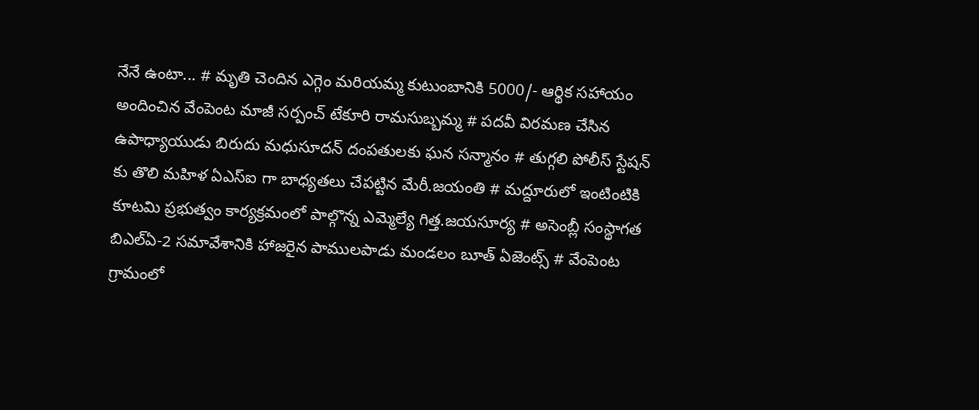నేనే ఉంటా... # మృతి చెందిన ఎగ్గెం మరియమ్మ కుటుంబానికి 5000/- ఆర్థిక సహాయం అందించిన వేంపెంట మాజీ సర్పంచ్ టేకూరి రామసుబ్బమ్మ # పదవీ విరమణ చేసిన ఉపాధ్యాయుడు బిరుదు మధుసూదన్ దంపతులకు ఘన సన్మానం # తుగ్గలి పోలీస్ స్టేషన్ కు తొలి మహిళ ఏఎస్ఐ గా బాధ్యతలు చేపట్టిన మేరీ.జయంతి # మద్దూరులో ఇంటింటికి కూటమి ప్రభుత్వం కార్యక్రమంలో పాల్గొన్న ఎమ్మెల్యే గిత్త.జయసూర్య # అసెంబ్లీ సంస్థాగత బిఎల్ఏ-2 సమావేశానికి హాజరైన పాములపాడు మండలం బూత్ ఏజెంట్స్ # వేంపెంట గ్రామంలో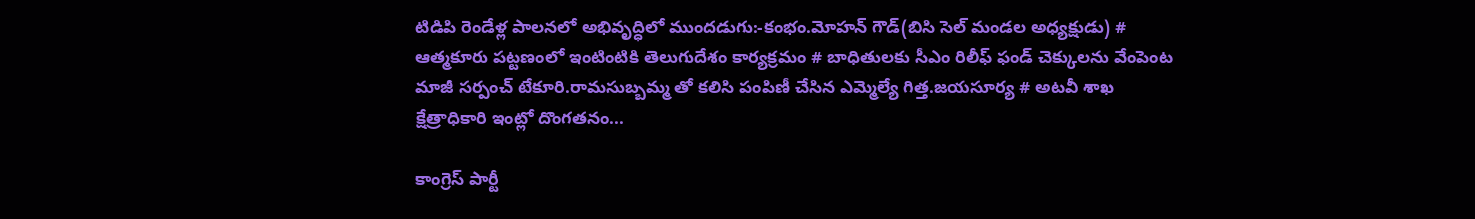టిడిపి రెండేళ్ల పాలనలో అభివృద్ధిలో ముందడుగు:-కంభం.మోహన్ గౌడ్(బిసి సెల్ మండల అధ్యక్షుడు) # ఆత్మకూరు పట్టణంలో ఇంటింటికి తెలుగుదేశం కార్యక్రమం # బాధితులకు సీఎం రిలీఫ్ ఫండ్ చెక్కులను వేంపెంట మాజీ సర్పంచ్ టేకూరి.రామసుబ్బమ్మ తో కలిసి పంపిణీ చేసిన ఎమ్మెల్యే గిత్త.జయసూర్య # అటవీ శాఖ క్షేత్రాధికారి ఇంట్లో దొంగతనం...

కాంగ్రెస్ పార్టీ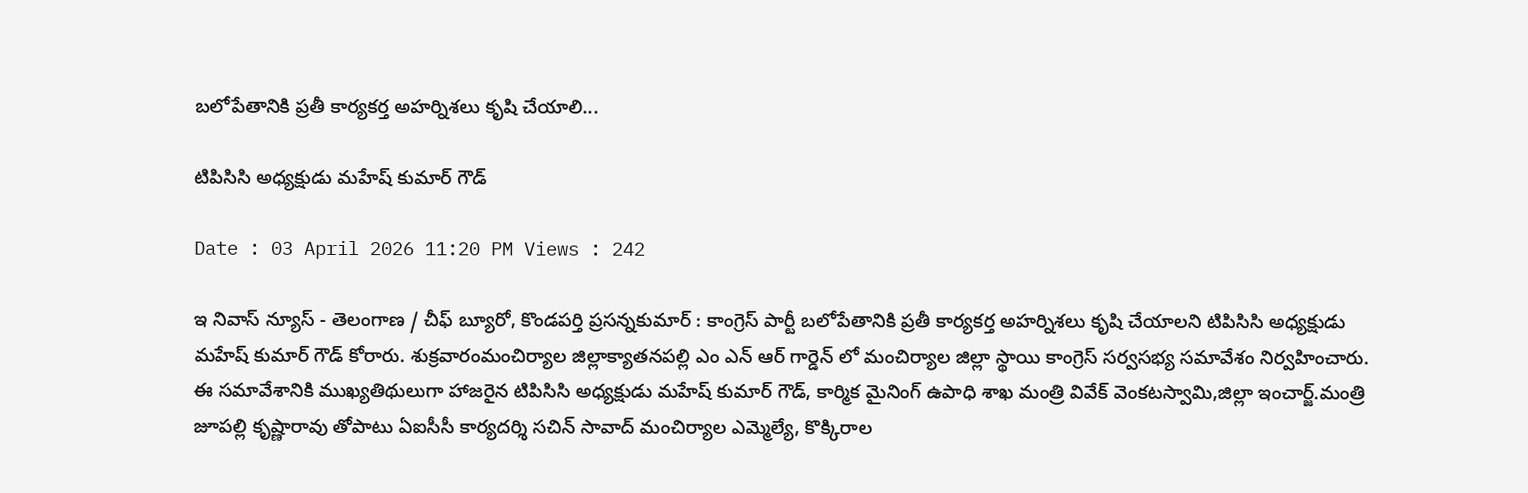బలోపేతానికి ప్రతీ కార్యకర్త అహర్నిశలు కృషి చేయాలి...

టిపిసిసి అధ్యక్షుడు మహేష్ కుమార్ గౌడ్

Date : 03 April 2026 11:20 PM Views : 242

ఇ నివాస్ న్యూస్ - తెలంగాణ / చీఫ్ బ్యూరో, కొండపర్తి ప్రసన్నకుమార్ : కాంగ్రెస్ పార్టీ బలోపేతానికి ప్రతీ కార్యకర్త అహర్నిశలు కృషి చేయాలని టిపిసిసి అధ్యక్షుడు మహేష్ కుమార్ గౌడ్ కోరారు. శుక్రవారంమంచిర్యాల జిల్లాక్యాతనపల్లి ఎం ఎన్ ఆర్ గార్డెన్ లో మంచిర్యాల జిల్లా స్థాయి కాంగ్రెస్ సర్వసభ్య సమావేశం నిర్వహించారు. ఈ సమావేశానికి ముఖ్యతిథులుగా హాజరైన టిపిసిసి అధ్యక్షుడు మహేష్ కుమార్ గౌడ్, కార్మిక మైనింగ్ ఉపాధి శాఖ మంత్రి వివేక్ వెంకటస్వామి,జిల్లా ఇంచార్జ్.మంత్రి జూపల్లి కృష్ణారావు తోపాటు ఏఐసీసీ కార్యదర్శి సచిన్ సావాద్ మంచిర్యాల ఎమ్మెల్యే, కొక్కిరాల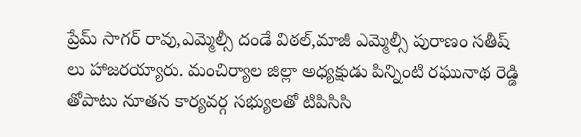ప్రేమ్ సాగర్ రావు,ఎమ్మెల్సీ దండే విఠల్,మాజీ ఎమ్మెల్సీ పురాణం సతీష్ లు హాజరయ్యారు. మంచిర్యాల జిల్లా అధ్యక్షుడు పిన్నింటి రఘునాథ రెడ్డి తోపాటు నూతన కార్యవర్గ సభ్యులతో టిపిసిసి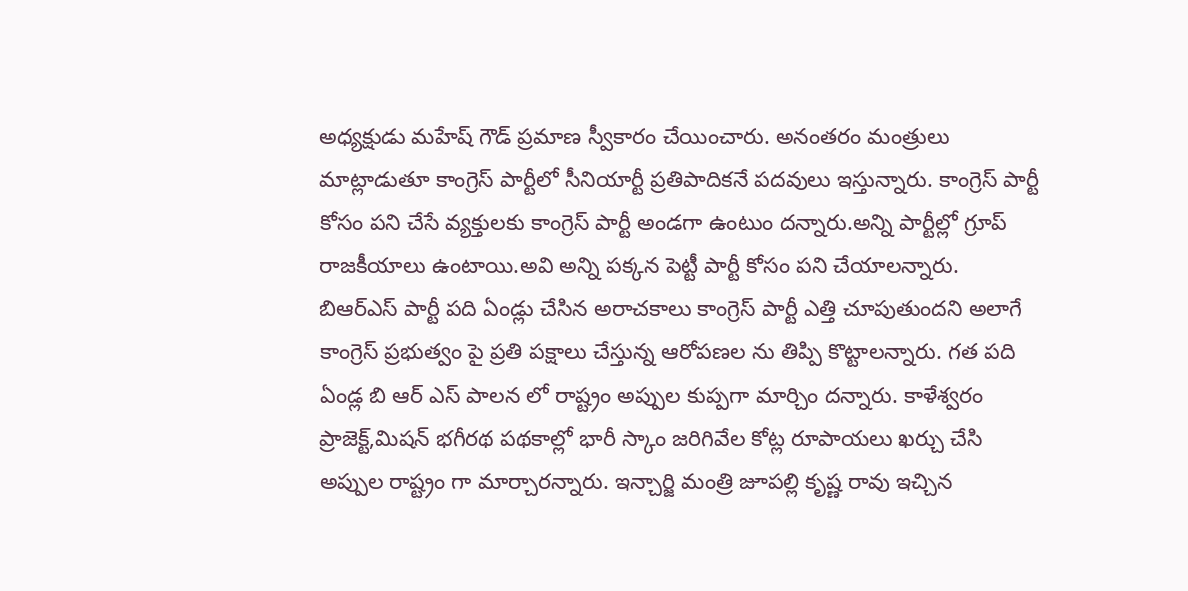అధ్యక్షుడు మహేష్ గౌడ్ ప్రమాణ స్వీకారం చేయించారు. అనంతరం మంత్రులు మాట్లాడుతూ కాంగ్రెస్ పార్టీలో సీనియార్టీ ప్రతిపాదికనే పదవులు ఇస్తున్నారు. కాంగ్రెస్ పార్టీ కోసం పని చేసే వ్యక్తులకు కాంగ్రెస్ పార్టీ అండగా ఉంటుం దన్నారు.అన్ని పార్టీల్లో గ్రూప్ రాజకీయాలు ఉంటాయి.అవి అన్ని పక్కన పెట్టీ పార్టీ కోసం పని చేయాలన్నారు. బిఆర్ఎస్ పార్టీ పది ఏండ్లు చేసిన అరాచకాలు కాంగ్రెస్ పార్టీ ఎత్తి చూపుతుందని అలాగే కాంగ్రెస్ ప్రభుత్వం పై ప్రతి పక్షాలు చేస్తున్న ఆరోపణల ను తిప్పి కొట్టాలన్నారు. గత పది ఏండ్ల బి ఆర్ ఎస్ పాలన లో రాష్ట్రం అప్పుల కుప్పగా మార్చిం దన్నారు. కాళేశ్వరం ప్రాజెక్ట్,మిషన్ భగీరథ పథకాల్లో భారీ స్కాం జరిగివేల కోట్ల రూపాయలు ఖర్చు చేసి అప్పుల రాష్ట్రం గా మార్చారన్నారు. ఇన్చార్జి మంత్రి జూపల్లి కృష్ణ రావు ఇచ్చిన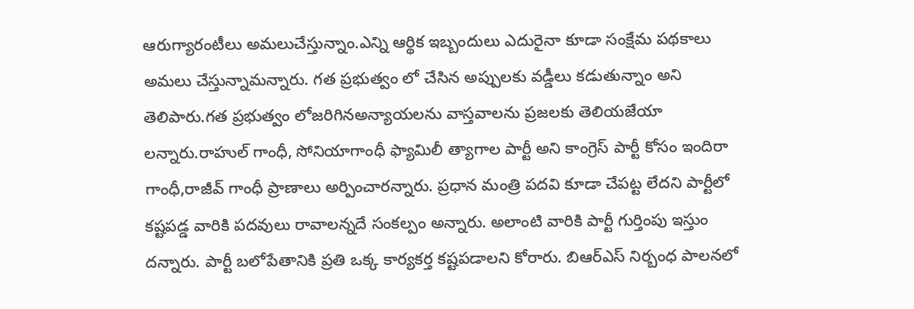ఆరుగ్యారంటీలు అమలుచేస్తున్నాం.ఎన్ని ఆర్థిక ఇబ్బందులు ఎదురైనా కూడా సంక్షేమ పథకాలు అమలు చేస్తున్నామన్నారు. గత ప్రభుత్వం లో చేసిన అప్పులకు వడ్డీలు కడుతున్నాం అని తెలిపారు.గత ప్రభుత్వం లోజరిగినఅన్యాయలను వాస్తవాలను ప్రజలకు తెలియజేయా లన్నారు.రాహుల్ గాంధీ, సోనియాగాంధీ ఫ్యామిలీ త్యాగాల పార్టీ అని కాంగ్రెస్ పార్టీ కోసం ఇందిరా గాంధీ,రాజీవ్ గాంధీ ప్రాణాలు అర్పించారన్నారు. ప్రధాన మంత్రి పదవి కూడా చేపట్ట లేదని పార్టీలో కష్టపడ్డ వారికి పదవులు రావాలన్నదే సంకల్పం అన్నారు. అలాంటి వారికి పార్టీ గుర్తింపు ఇస్తుం దన్నారు. పార్టీ బలోపేతానికి ప్రతి ఒక్క కార్యకర్త కష్టపడాలని కోరారు. బిఆర్ఎస్ నిర్బంధ పాలనలో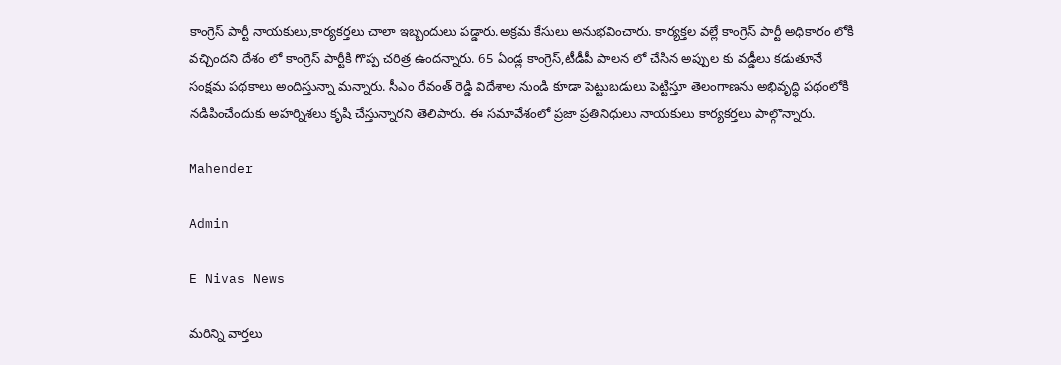కాంగ్రెస్ పార్టీ నాయకులు,కార్యకర్తలు చాలా ఇబ్బందులు పడ్డారు.అక్రమ కేసులు అనుభవించారు. కార్యక్తల వల్లే కాంగ్రెస్ పార్టీ అధికారం లోకి వచ్చిందని దేశం లో కాంగ్రెస్ పార్టీకి గొప్ప చరిత్ర ఉందన్నారు. 65 ఏండ్ల కాంగ్రెస్,టీడీపీ పాలన లో చేసిన అప్పుల కు వడ్డీలు కడుతూనే సంక్షమ పథకాలు అందిస్తున్నా మన్నారు. సీఎం రేవంత్ రెడ్డి విదేశాల నుండి కూడా పెట్టుబడులు పెట్టిస్తూ తెలంగాణను అభివృద్ధి పథంలోకి నడిపించేందుకు అహర్నిశలు కృషి చేస్తున్నారని తెలిపారు. ఈ సమావేశంలో ప్రజా ప్రతినిధులు నాయకులు కార్యకర్తలు పాల్గొన్నారు.

Mahender

Admin

E Nivas News

మరిన్ని వార్తలు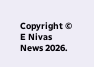Copyright © E Nivas News 2026.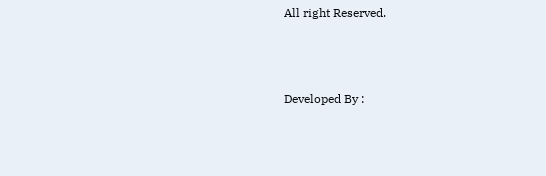All right Reserved.



Developed By :